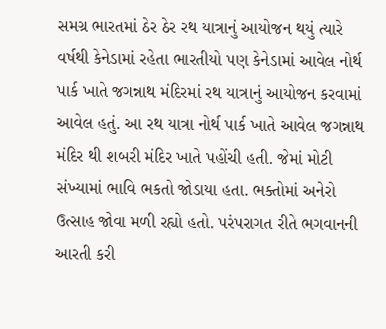સમગ્ર ભારતમાં ઠેર ઠેર રથ યાત્રાનું આયોજન થયું ત્યારે વર્ષથી કેનેડામાં રહેતા ભારતીયો પણ કેનેડામાં આવેલ નોર્થ પાર્ક ખાતે જગન્નાથ મંદિરમાં રથ યાત્રાનું આયોજન કરવામાં આવેલ હતું. આ રથ યાત્રા નોર્થ પાર્ક ખાતે આવેલ જગન્નાથ મંદિર થી શબરી મંદિર ખાતે પહોંચી હતી. જેમાં મોટી સંખ્યામાં ભાવિ ભકતો જોડાયા હતા. ભક્તોમાં અનેરો ઉત્સાહ જોવા મળી રહ્યો હતો. પરંપરાગત રીતે ભગવાનની આરતી કરી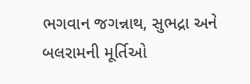ભગવાન જગન્નાથ, સુભદ્રા અને બલરામની મૂર્તિઓ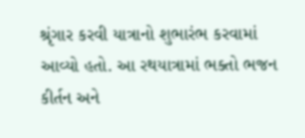શ્રૃંગાર કરવી યાત્રાનો શુભારંભ કરવામાં આવ્યો હતો. આ રથયાત્રામાં ભક્તો ભજન કીર્તન અને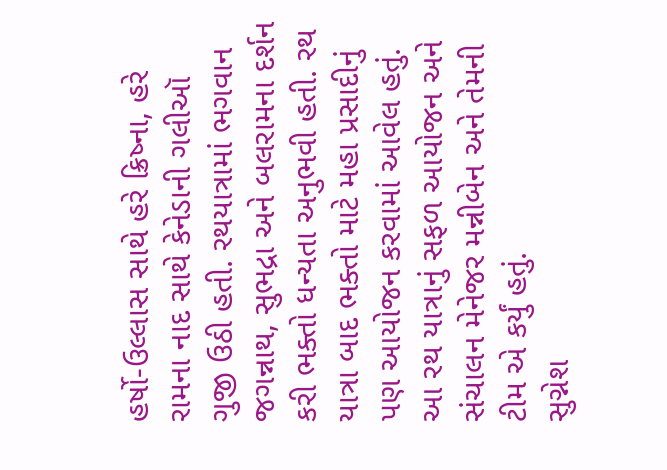હર્ષો-ઉલ્લાસ સાથે હરે ક્રિષ્ના, હરે રામના નાદ સાથે કેનેડાની ગલીઑ ગુજી ઉઠી હતી. રથયાત્રામાં ભગવાન જગન્નાથ, સુભદ્રા અને બલરામના દર્શન કરી ભક્તો ધન્યતા અનુભવી હતી. રથ યાત્રા બાદ ભક્તો માટે મહા પ્રસાદીનું પણ આયોજન કરવામાં આવેલ હતું. આ રથ યાત્રાનું સફળ આયોજન અને સંચાલન મેનેજર મન્નીબેન અને તેમની ટીમ એ કર્યું હતું.
સુગ્નેશ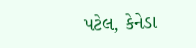પટેલ, કેનેડા